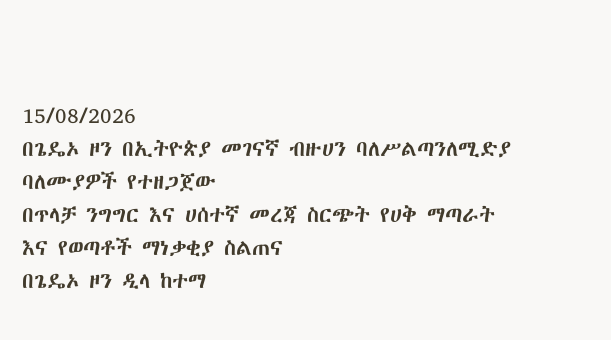15/08/2026
በጌዴኦ ዞን በኢትዮጵያ መገናኛ ብዙሀን ባለሥልጣንለሚድያ ባለሙያዎች የተዘጋጀው
በጥላቻ ንግግር እና ሀሰተኛ መረጃ ስርጭት የሀቅ ማጣራት እና የወጣቶች ማነቃቂያ ስልጠና
በጌዴኦ ዞን ዲላ ከተማ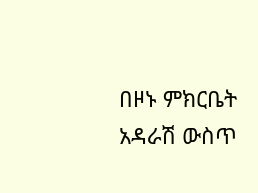በዞኑ ምክርቤት አዳራሽ ውስጥ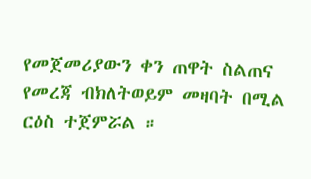የመጀመሪያውን ቀን ጠዋት ስልጠና የመረጃ ብክለትወይም መዛባት በሚል ርዕስ ተጀምሯል ።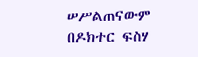ሠሥልጠናውም በዶክተር ፍስሃ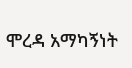ሞረዳ አማካኝነት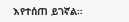እየተሰጠ ይገኛል።